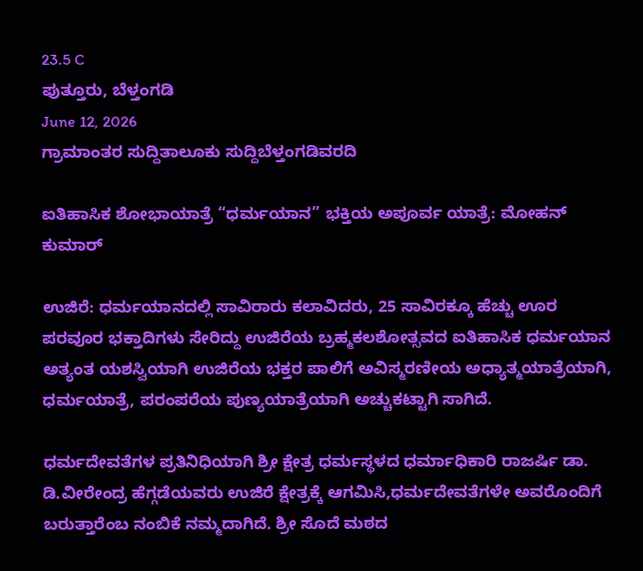23.5 C
ಪುತ್ತೂರು, ಬೆಳ್ತಂಗಡಿ
June 12, 2026
ಗ್ರಾಮಾಂತರ ಸುದ್ದಿತಾಲೂಕು ಸುದ್ದಿಬೆಳ್ತಂಗಡಿವರದಿ

ಐತಿಹಾಸಿಕ ಶೋಭಾಯಾತ್ರೆ “ಧರ್ಮಯಾನ” ಭಕ್ತಿಯ ಅಪೂರ್ವ ಯಾತ್ರೆ: ಮೋಹನ್ ಕುಮಾರ್

ಉಜಿರೆ: ಧರ್ಮಯಾನದಲ್ಲಿ ಸಾವಿರಾರು ಕಲಾವಿದರು, 25 ಸಾವಿರಕ್ಕೂ ಹೆಚ್ಚು ಊರ ಪರವೂರ ಭಕ್ತಾದಿಗಳು ಸೇರಿದ್ದು ಉಜಿರೆಯ ಬ್ರಹ್ಮಕಲಶೋತ್ಸವದ ಐತಿಹಾಸಿಕ ಧರ್ಮಯಾನ ಅತ್ಯಂತ ಯಶಸ್ವಿಯಾಗಿ ಉಜಿರೆಯ ಭಕ್ತರ ಪಾಲಿಗೆ ಅವಿಸ್ಮರಣೀಯ ಅಧ್ಯಾತ್ಮಯಾತ್ರೆಯಾಗಿ, ಧರ್ಮಯಾತ್ರೆ, ಪರಂಪರೆಯ ಪುಣ್ಯಯಾತ್ರೆಯಾಗಿ ಅಚ್ಚುಕಟ್ಟಾಗಿ ಸಾಗಿದೆ.

ಧರ್ಮದೇವತೆಗಳ ಪ್ರತಿನಿಧಿಯಾಗಿ ಶ್ರೀ ಕ್ಷೇತ್ರ ಧರ್ಮಸ್ಥಳದ ಧರ್ಮಾಧಿಕಾರಿ ರಾಜರ್ಷಿ ಡಾ. ಡಿ.ವೀರೇಂದ್ರ ಹೆಗ್ಗಡೆಯವರು ಉಜಿರೆ ಕ್ಷೇತ್ರಕ್ಕೆ ಆಗಮಿಸಿ,ಧರ್ಮದೇವತೆಗಳೇ ಅವರೊಂದಿಗೆ ಬರುತ್ತಾರೆಂಬ ನಂಬಿಕೆ ನಮ್ಮದಾಗಿದೆ‌. ಶ್ರೀ ಸೊದೆ ಮಠದ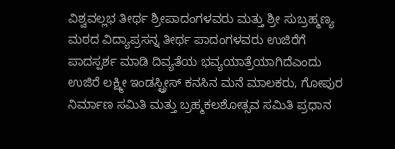ವಿಶ್ವವಲ್ಲಭ ತೀರ್ಥ ಶ್ರೀಪಾದಂಗಳವರು ಮತ್ತು ಶ್ರೀ ಸುಬ್ರಹ್ಮಣ್ಯ ಮಠದ ವಿದ್ಯಾಪ್ರಸನ್ನ ತೀರ್ಥ ಪಾದಂಗಳವರು ಉಜಿರೆಗೆ ಪಾದಸ್ಪರ್ಶ ಮಾಡಿ ದಿವ್ಯತೆಯ ಭವ್ಯಯಾತ್ರೆಯಾಗಿದೆಎಂದು ಉಜಿರೆ ಲಕ್ಷ್ಮೀ ಇಂಡಸ್ಟ್ರೀಸ್ ಕನಸಿನ ಮನೆ ಮಾಲಕರು, ಗೋಪುರ ನಿರ್ಮಾಣ ಸಮಿತಿ ಮತ್ತು ಬ್ರಹ್ಮಕಲಶೋತ್ಸವ ಸಮಿತಿ ಪ್ರಧಾನ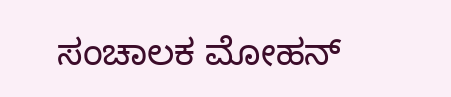ಸಂಚಾಲಕ ಮೋಹನ್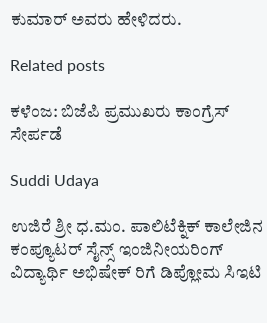ಕುಮಾರ್ ಅವರು ಹೇಳಿದರು.

Related posts

ಕಳೆಂಜ: ಬಿಜೆಪಿ ಪ್ರಮುಖರು ಕಾಂಗ್ರೆಸ್ ಸೇರ್ಪಡೆ

Suddi Udaya

ಉಜಿರೆ ಶ್ರೀ ಧ.ಮಂ. ಪಾಲಿಟೆಕ್ನಿಕ್ ಕಾಲೇಜಿನ ಕಂಪ್ಯೂಟರ್ ಸೈನ್ಸ್ ಇಂಜಿನೀಯರಿಂಗ್ ವಿದ್ಯಾರ್ಥಿ ಅಭಿಷೇಕ್ ರಿಗೆ ಡಿಪ್ಲೋಮ ಸಿಇಟಿ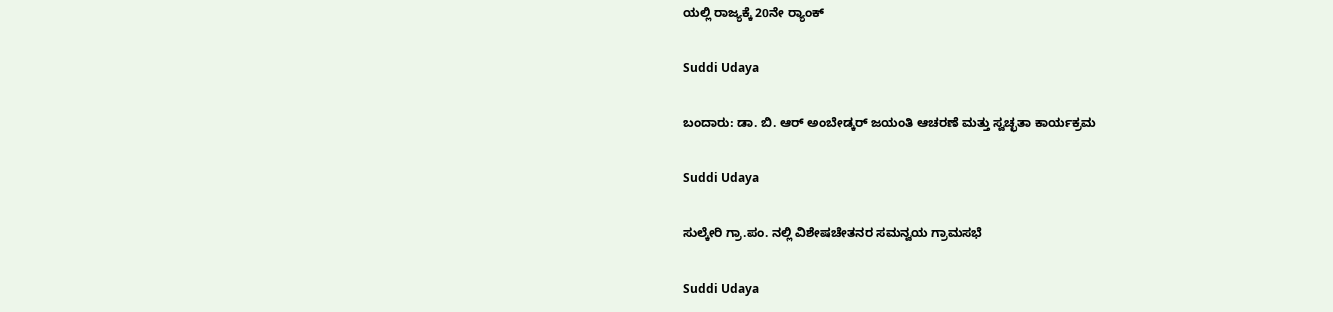ಯಲ್ಲಿ ರಾಜ್ಯಕ್ಕೆ 20ನೇ ರ್‍ಯಾಂಕ್

Suddi Udaya

ಬಂದಾರು: ಡಾ. ಬಿ. ಆರ್ ಅಂಬೇಡ್ಕರ್ ಜಯಂತಿ ಆಚರಣೆ ಮತ್ತು ಸ್ವಚ್ಛತಾ ಕಾರ್ಯಕ್ರಮ

Suddi Udaya

ಸುಲ್ಕೇರಿ ಗ್ರಾ.ಪಂ. ನಲ್ಲಿ ವಿಶೇಷಚೇತನರ ಸಮನ್ವಯ ಗ್ರಾಮಸಭೆ

Suddi Udaya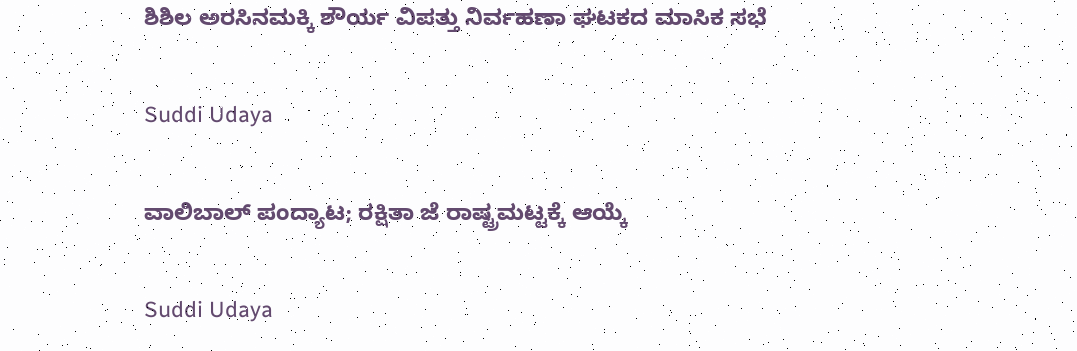ಶಿಶಿಲ ಅರಸಿನಮಕ್ಕಿ ಶೌರ್ಯ ವಿಪತ್ತು ನಿರ್ವಹಣಾ ಘಟಕದ ಮಾಸಿಕ ಸಭೆ

Suddi Udaya

ವಾಲಿಬಾಲ್ ಪಂದ್ಯಾಟ; ರಕ್ಷಿತಾ ಜೆ ರಾಷ್ಟ್ರಮಟ್ಟಕ್ಕೆ ಆಯ್ಕೆ

Suddi Udaya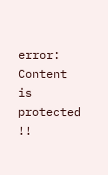error: Content is protected !!